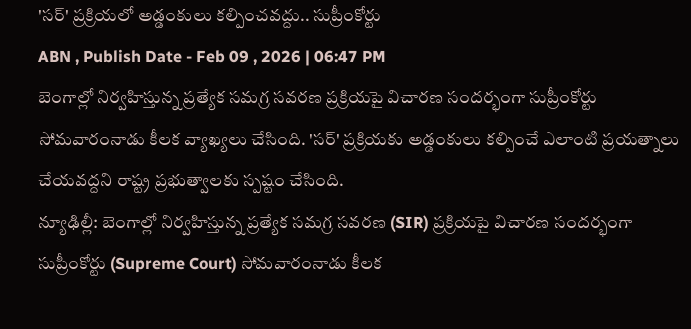'సర్' ప్రక్రియలో అడ్డంకులు కల్పించవద్దు.. సుప్రీంకోర్టు
ABN , Publish Date - Feb 09 , 2026 | 06:47 PM
బెంగాల్లో నిర్వహిస్తున్న ప్రత్యేక సమగ్ర సవరణ ప్రక్రియపై విచారణ సందర్భంగా సుప్రీంకోర్టు సోమవారంనాడు కీలక వ్యాఖ్యలు చేసింది. 'సర్' ప్రక్రియకు అడ్డంకులు కల్పించే ఎలాంటి ప్రయత్నాలు చేయవద్దని రాష్ట్ర ప్రభుత్వాలకు స్పష్టం చేసింది.
న్యూఢిల్లీ: బెంగాల్లో నిర్వహిస్తున్న ప్రత్యేక సమగ్ర సవరణ (SIR) ప్రక్రియపై విచారణ సందర్భంగా సుప్రీంకోర్టు (Supreme Court) సోమవారంనాడు కీలక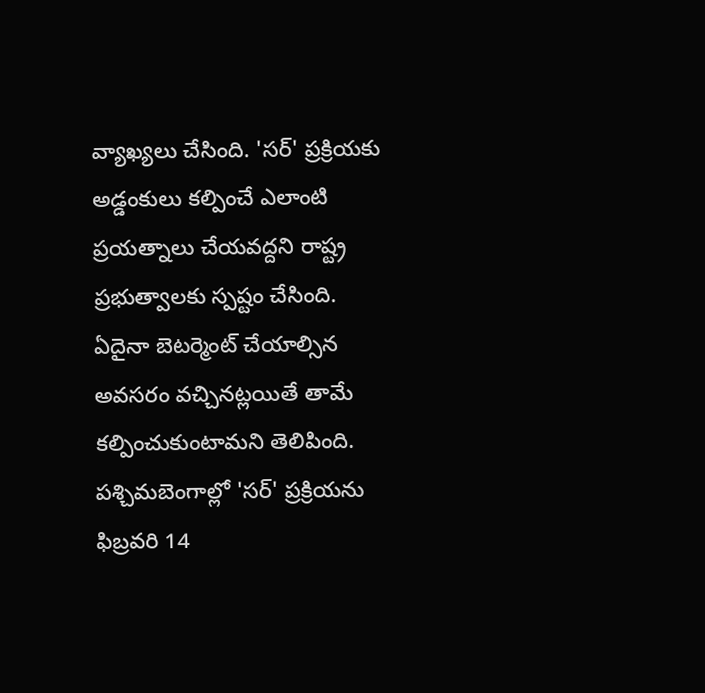వ్యాఖ్యలు చేసింది. 'సర్' ప్రక్రియకు అడ్డంకులు కల్పించే ఎలాంటి ప్రయత్నాలు చేయవద్దని రాష్ట్ర ప్రభుత్వాలకు స్పష్టం చేసింది. ఏదైనా బెటర్మెంట్ చేయాల్సిన అవసరం వచ్చినట్లయితే తామే కల్పించుకుంటామని తెలిపింది. పశ్చిమబెంగాల్లో 'సర్' ప్రక్రియను ఫిబ్రవరి 14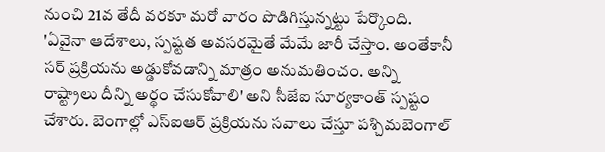నుంచి 21వ తేదీ వరకూ మరో వారం పొడిగిస్తున్నట్టు పేర్కొంది.
'ఏవైనా ఆదేశాలు, స్పష్టత అవసరమైతే మేమే జారీ చేస్తాం. అంతేకానీ సర్ ప్రక్రియను అడ్డుకోవడాన్ని మాత్రం అనుమతించం. అన్ని రాష్ట్రాలు దీన్ని అర్థం చేసుకోవాలి' అని సీజేఐ సూర్యకాంత్ స్పష్టం చేశారు. బెంగాల్లో ఎస్ఐఆర్ ప్రక్రియను సవాలు చేస్తూ పశ్చిమబెంగాల్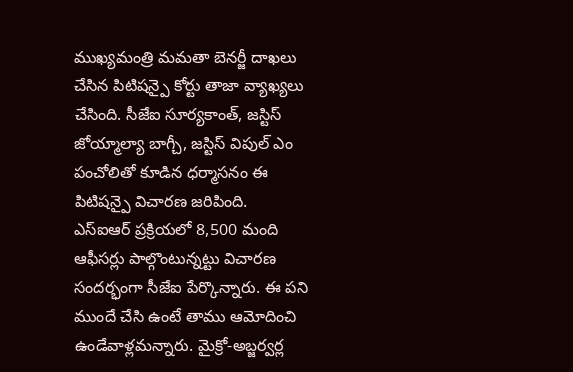ముఖ్యమంత్రి మమతా బెనర్జీ దాఖలు చేసిన పిటిషన్పై కోర్టు తాజా వ్యాఖ్యలు చేసింది. సీజేఐ సూర్యకాంత్, జస్టిస్ జోయ్మాల్యా బాగ్చీ, జస్టిస్ విపుల్ ఎం పంచోలితో కూడిన ధర్మాసనం ఈ పిటిషన్పై విచారణ జరిపింది.
ఎస్ఐఆర్ ప్రక్రియలో 8,500 మంది ఆఫీసర్లు పాల్గొంటున్నట్టు విచారణ సందర్భంగా సీజేఐ పేర్కొన్నారు. ఈ పని ముందే చేసి ఉంటే తాము ఆమోదించి ఉండేవాళ్లమన్నారు. మైక్రో-అబ్జర్వర్ల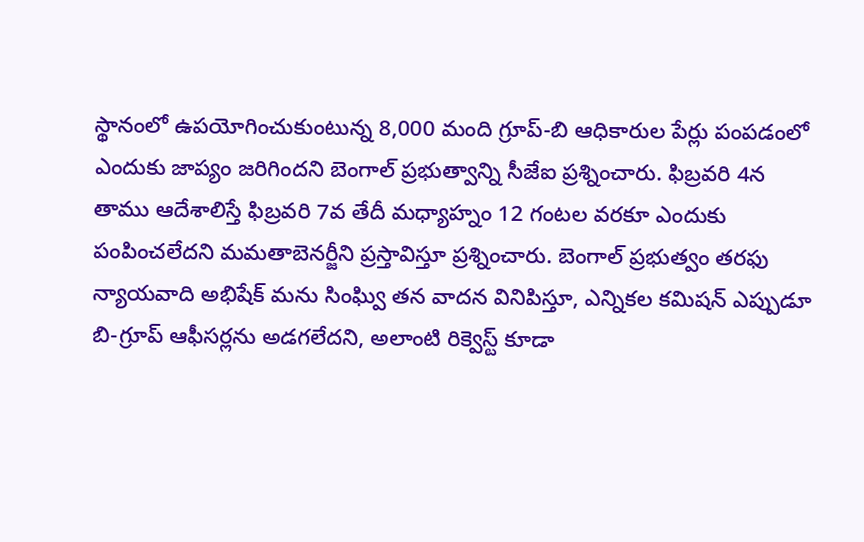స్థానంలో ఉపయోగించుకుంటున్న 8,000 మంది గ్రూప్-బి ఆధికారుల పేర్లు పంపడంలో ఎందుకు జాప్యం జరిగిందని బెంగాల్ ప్రభుత్వాన్ని సీజేఐ ప్రశ్నించారు. ఫిబ్రవరి 4న తాము ఆదేశాలిస్తే ఫిబ్రవరి 7వ తేదీ మధ్యాహ్నం 12 గంటల వరకూ ఎందుకు పంపించలేదని మమతాబెనర్జీని ప్రస్తావిస్తూ ప్రశ్నించారు. బెంగాల్ ప్రభుత్వం తరఫు న్యాయవాది అభిషేక్ మను సింఘ్వి తన వాదన వినిపిస్తూ, ఎన్నికల కమిషన్ ఎప్పుడూ బి-గ్రూప్ ఆఫీసర్లను అడగలేదని, అలాంటి రిక్వెస్ట్ కూడా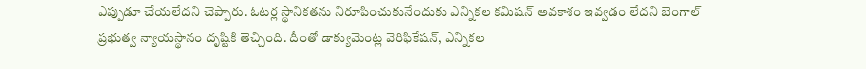ఎప్పుడూ చేయలేదని చెప్పారు. ఓటర్ల స్థానికతను నిరూపించుకునేందుకు ఎన్నికల కమిషన్ అవకాశం ఇవ్వడం లేదని బెంగాల్ ప్రభుత్వ న్యాయస్థానం దృష్టికి తెచ్చింది. దీంతో డాక్యుమెంట్ల వెరిఫికేషన్, ఎన్నికల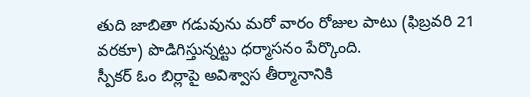తుది జాబితా గడువును మరో వారం రోజుల పాటు (ఫిబ్రవరి 21 వరకూ) పొడిగిస్తున్నట్టు ధర్మాసనం పేర్కొంది.
స్పీకర్ ఓం బిర్లాపై అవిశ్వాస తీర్మానానికి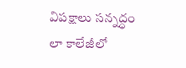విపక్షాలు సన్నద్ధం
లా కాలేజీలో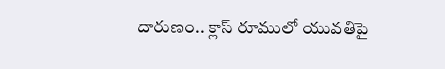దారుణం.. క్లాస్ రూములో యువతిపై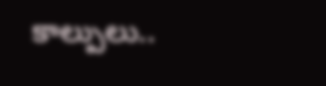కాల్పులు..